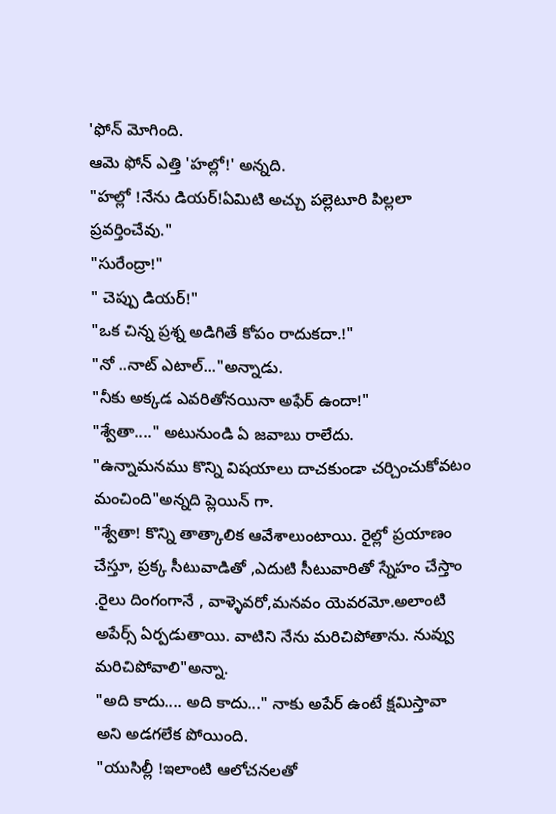'ఫోన్ మోగింది.
ఆమె ఫోన్ ఎత్తి 'హల్లో!' అన్నది.
"హల్లో !నేను డియర్!ఏమిటి అచ్చు పల్లెటూరి పిల్లలా ప్రవర్తించేవు."
"సురేంద్రా!"
" చెప్పు డియర్!"
"ఒక చిన్న ప్రశ్న అడిగితే కోపం రాదుకదా.!"
"నో ..నాట్ ఎటాల్..."అన్నాడు.
"నీకు అక్కడ ఎవరితోనయినా అఫేర్ ఉందా!"
"శ్వేతా...." అటునుండి ఏ జవాబు రాలేదు.
"ఉన్నామనము కొన్ని విషయాలు దాచకుండా చర్చించుకోవటం మంచింది"అన్నది ప్లెయిన్ గా.
"శ్వేతా! కొన్ని తాత్కాలిక ఆవేశాలుంటాయి. రైల్లో ప్రయాణం చేస్తూ, ప్రక్క సీటువాడితో ,ఎదుటి సీటువారితో స్నేహం చేస్తాం .రైలు దింగంగానే , వాళ్ళెవరో,మనవం యెవరమో.అలాంటి అపేర్స్ ఏర్పడుతాయి. వాటిని నేను మరిచిపోతాను. నువ్వు మరిచిపోవాలి"అన్నా.
"అది కాదు.... అది కాదు..." నాకు అపేర్ ఉంటే క్షమిస్తావా అని అడగలేక పోయింది.
"యుసిల్లీ !ఇలాంటి ఆలోచనలతో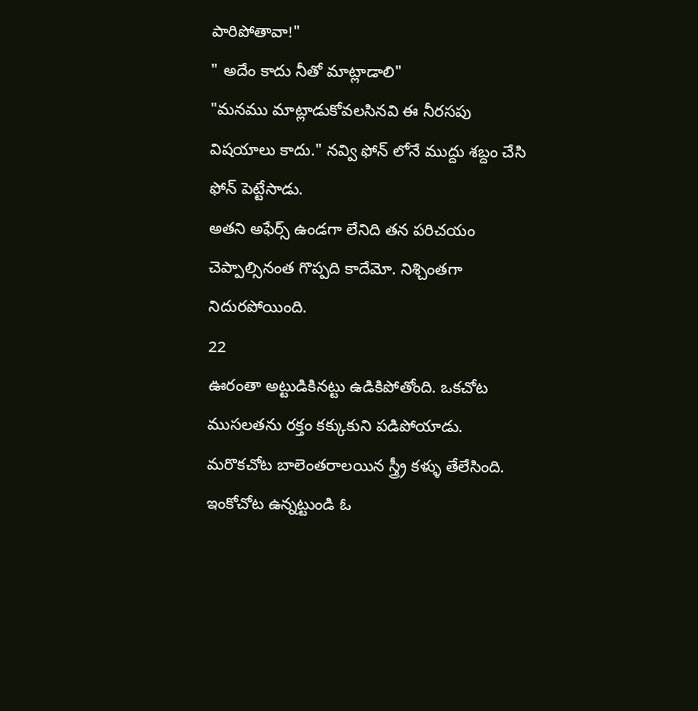పారిపోతావా!"
" అదేం కాదు నీతో మాట్లాడాలి"
"మనము మాట్లాడుకోవలసినవి ఈ నీరసపు విషయాలు కాదు." నవ్వి ఫోన్ లోనే ముద్దు శబ్దం చేసి ఫోన్ పెట్టేసాడు.
అతని అఫేర్స్ ఉండగా లేనిది తన పరిచయం చెప్పాల్సినంత గొప్పది కాదేమో. నిశ్చింతగా నిదురపోయింది.
22
ఊరంతా అట్టుడికినట్టు ఉడికిపోతోంది. ఒకచోట ముసలతను రక్తం కక్కుకుని పడిపోయాడు.
మరొకచోట బాలెంతరాలయిన స్త్ర్రీ కళ్ళు తేలేసింది.
ఇంకోచోట ఉన్నట్టుండి ఓ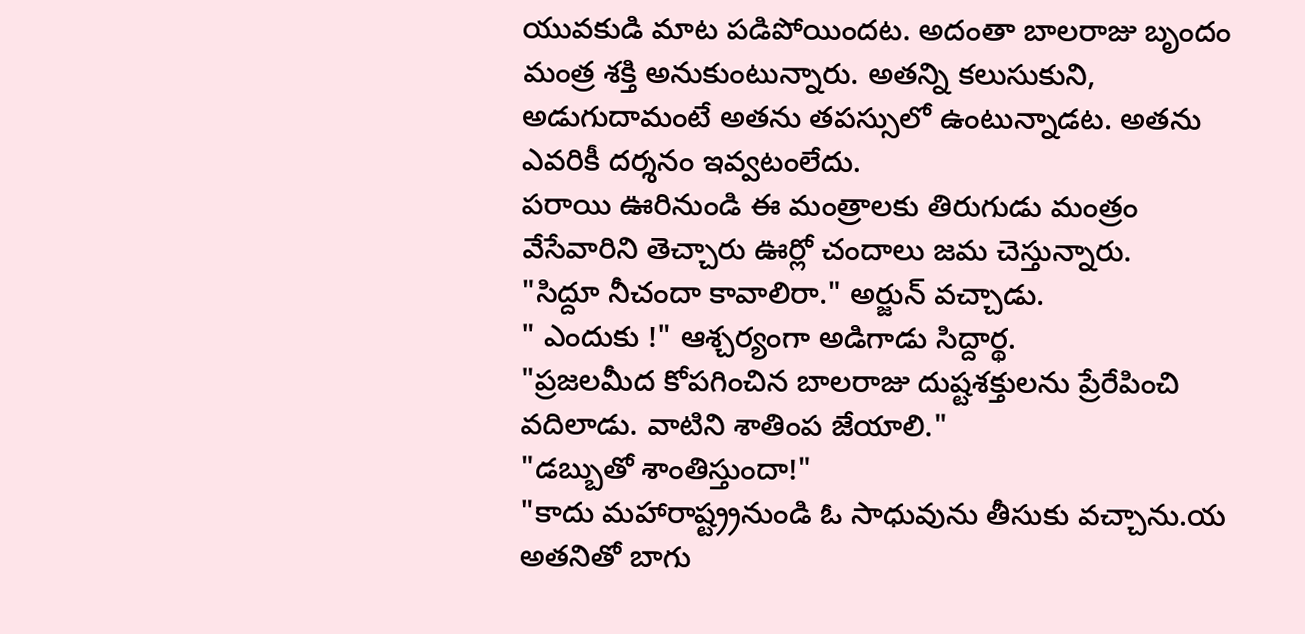యువకుడి మాట పడిపోయిందట. అదంతా బాలరాజు బృందం మంత్ర శక్తి అనుకుంటున్నారు. అతన్ని కలుసుకుని, అడుగుదామంటే అతను తపస్సులో ఉంటున్నాడట. అతను ఎవరికీ దర్శనం ఇవ్వటంలేదు.
పరాయి ఊరినుండి ఈ మంత్రాలకు తిరుగుడు మంత్రం వేసేవారిని తెచ్చారు ఊర్లో చందాలు జమ చెస్తున్నారు.
"సిద్దూ నీచందా కావాలిరా." అర్జున్ వచ్చాడు.
" ఎందుకు !" ఆశ్చర్యంగా అడిగాడు సిద్దార్థ.
"ప్రజలమీద కోపగించిన బాలరాజు దుష్టశక్తులను ప్రేరేపించి వదిలాడు. వాటిని శాతింప జేయాలి."
"డబ్బుతో శాంతిస్తుందా!"
"కాదు మహారాష్ట్ర్రనుండి ఓ సాధువును తీసుకు వచ్చాను.య అతనితో బాగు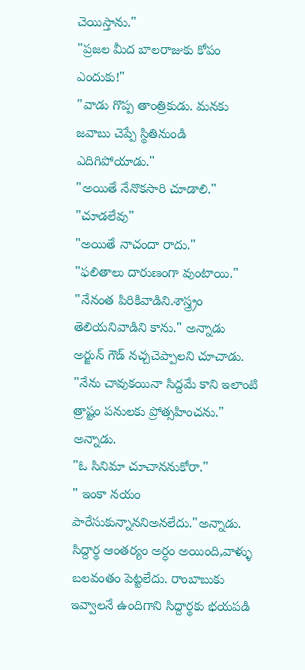చెయిస్తాను."
"ప్రజల మీద బాలరాజుకు కోపం ఎందుకు!"
"వాడు గొప్ప తాంత్రికుడు. మనకు జవాబు చెప్పే స్థితినుండి ఎదిగిపోయాడు."
"అయితే నేనొకసారి చూడాలి."
"చూడలేవు"
"అయితే నాచందా రాదు."
"ఫలితాలు దారుణంగా వుంటాయి."
"నేనంత పిరికివాడిని.శాస్త్ర్రం తెలియనివాడిని కాను." అన్నాడు
అర్జున్ గౌడ్ నచ్చచెప్పాలని చూచాడు.
"నేను చావుకయినా సిద్దమే కాని ఇలాంటి త్రాష్టం పనులకు ప్రోత్సహించను." అన్నాడు.
"ఓ సినిమా చూచాననుకోరా."
" ఇంకా నయం పారేసుకున్నాననిఅనలేదు."అన్నాడు.
సిద్దార్థ ఆంతర్యం అర్ధం అయింది,వాళ్ళు బలవంతం పెట్టలేదు. రాంబాబుకు ఇవ్వాలనే ఉందిగాని సిద్దార్థకు భయపడి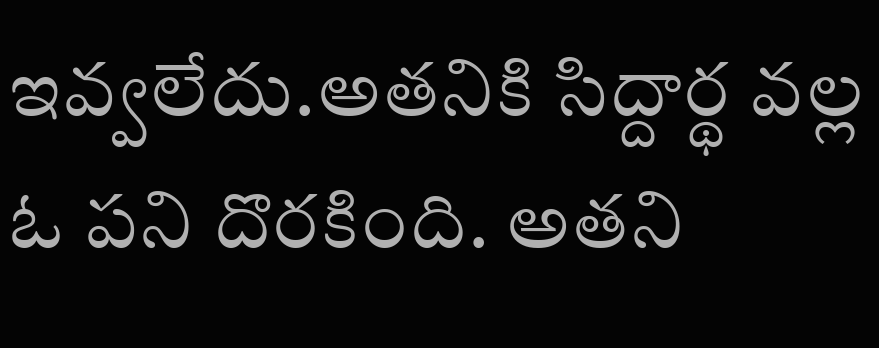ఇవ్వలేదు.అతనికి సిద్దార్థ వల్ల ఓ పని దొరకింది. అతని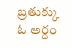బ్రతుక్కు ఓ అర్దం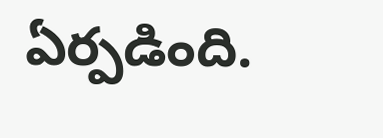ఏర్పడింది.